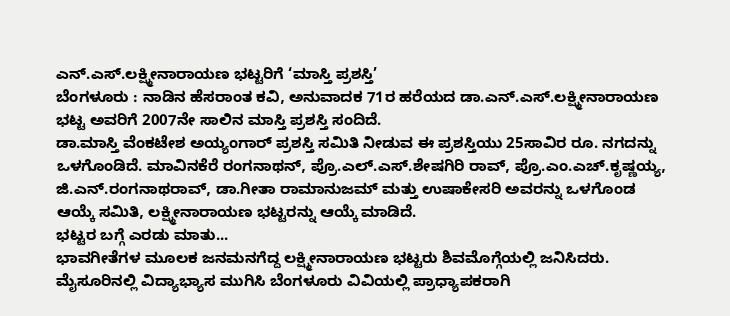ಎನ್.ಎಸ್.ಲಕ್ಷ್ಮೀನಾರಾಯಣ ಭಟ್ಟರಿಗೆ ‘ಮಾಸ್ತಿ ಪ್ರಶಸ್ತಿ’
ಬೆಂಗಳೂರು : ನಾಡಿನ ಹೆಸರಾಂತ ಕವಿ, ಅನುವಾದಕ 71ರ ಹರೆಯದ ಡಾ.ಎನ್.ಎಸ್.ಲಕ್ಷ್ಮೀನಾರಾಯಣ ಭಟ್ಟ ಅವರಿಗೆ 2007ನೇ ಸಾಲಿನ ಮಾಸ್ತಿ ಪ್ರಶಸ್ತಿ ಸಂದಿದೆ.
ಡಾ.ಮಾಸ್ತಿ ವೆಂಕಟೇಶ ಅಯ್ಯಂಗಾರ್ ಪ್ರಶಸ್ತಿ ಸಮಿತಿ ನೀಡುವ ಈ ಪ್ರಶಸ್ತಿಯು 25ಸಾವಿರ ರೂ. ನಗದನ್ನು ಒಳಗೊಂಡಿದೆ. ಮಾವಿನಕೆರೆ ರಂಗನಾಥನ್, ಪ್ರೊ.ಎಲ್.ಎಸ್.ಶೇಷಗಿರಿ ರಾವ್, ಪ್ರೊ.ಎಂ.ಎಚ್.ಕೃಷ್ಣಯ್ಯ, ಜಿ.ಎನ್.ರಂಗನಾಥರಾವ್, ಡಾ.ಗೀತಾ ರಾಮಾನುಜಮ್ ಮತ್ತು ಉಷಾಕೇಸರಿ ಅವರನ್ನು ಒಳಗೊಂಡ ಆಯ್ಕೆ ಸಮಿತಿ, ಲಕ್ಷ್ಮೀನಾರಾಯಣ ಭಟ್ಟರನ್ನು ಆಯ್ಕೆ ಮಾಡಿದೆ.
ಭಟ್ಟರ ಬಗ್ಗೆ ಎರಡು ಮಾತು...
ಭಾವಗೀತೆಗಳ ಮೂಲಕ ಜನಮನಗೆದ್ದ ಲಕ್ಷ್ಮೀನಾರಾಯಣ ಭಟ್ಟರು ಶಿವಮೊಗ್ಗೆಯಲ್ಲಿ ಜನಿಸಿದರು. ಮೈಸೂರಿನಲ್ಲಿ ವಿದ್ಯಾಭ್ಯಾಸ ಮುಗಿಸಿ ಬೆಂಗಳೂರು ವಿವಿಯಲ್ಲಿ ಪ್ರಾಧ್ಯಾಪಕರಾಗಿ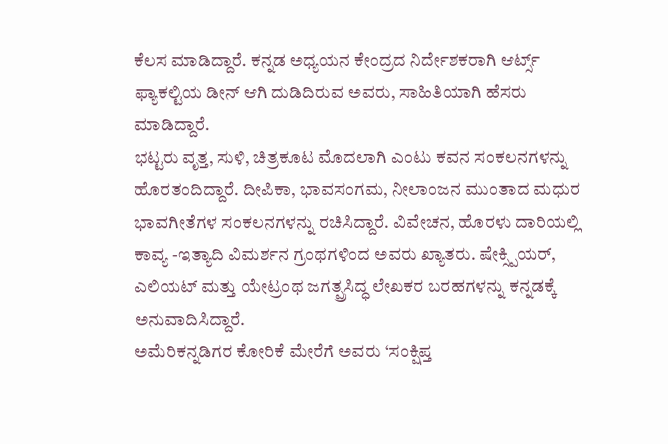ಕೆಲಸ ಮಾಡಿದ್ದಾರೆ. ಕನ್ನಡ ಅಧ್ಯಯನ ಕೇಂದ್ರದ ನಿರ್ದೇಶಕರಾಗಿ ಆರ್ಟ್ಸ್ ಫ್ಯಾಕಲ್ಟಿಯ ಡೀನ್ ಆಗಿ ದುಡಿದಿರುವ ಅವರು, ಸಾಹಿತಿಯಾಗಿ ಹೆಸರು ಮಾಡಿದ್ದಾರೆ.
ಭಟ್ಟರು ವೃತ್ತ, ಸುಳಿ, ಚಿತ್ರಕೂಟ ಮೊದಲಾಗಿ ಎಂಟು ಕವನ ಸಂಕಲನಗಳನ್ನು ಹೊರತಂದಿದ್ದಾರೆ. ದೀಪಿಕಾ, ಭಾವಸಂಗಮ, ನೀಲಾಂಜನ ಮುಂತಾದ ಮಧುರ ಭಾವಗೀತೆಗಳ ಸಂಕಲನಗಳನ್ನು ರಚಿಸಿದ್ದಾರೆ. ವಿವೇಚನ, ಹೊರಳು ದಾರಿಯಲ್ಲಿ ಕಾವ್ಯ -ಇತ್ಯಾದಿ ವಿಮರ್ಶನ ಗ್ರಂಥಗಳಿಂದ ಅವರು ಖ್ಯಾತರು. ಷೇಕ್ಸ್ಪಿಯರ್, ಎಲಿಯಟ್ ಮತ್ತು ಯೇಟ್ರಂಥ ಜಗತ್ಪ್ರಸಿದ್ಧ ಲೇಖಕರ ಬರಹಗಳನ್ನು ಕನ್ನಡಕ್ಕೆ ಅನುವಾದಿಸಿದ್ದಾರೆ.
ಅಮೆರಿಕನ್ನಡಿಗರ ಕೋರಿಕೆ ಮೇರೆಗೆ ಅವರು ‘ಸಂಕ್ಷಿಪ್ತ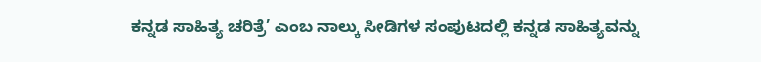ಕನ್ನಡ ಸಾಹಿತ್ಯ ಚರಿತ್ರೆ’ ಎಂಬ ನಾಲ್ಕು ಸೀಡಿಗಳ ಸಂಪುಟದಲ್ಲಿ ಕನ್ನಡ ಸಾಹಿತ್ಯವನ್ನು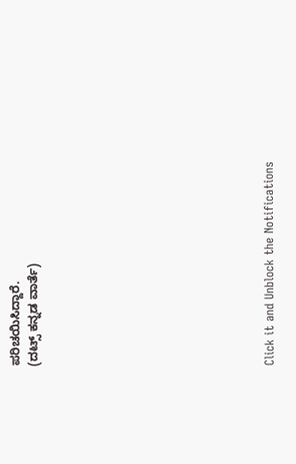ಪರಿಚಯಿಸಿದ್ದಾರೆ.
(ದಟ್ಸ್ ಕನ್ನಡ ವಾರ್ತೆ)












Click it and Unblock the Notifications